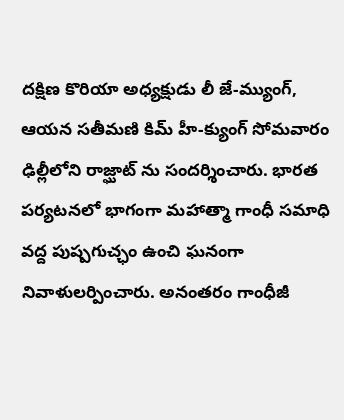దక్షిణ కొరియా అధ్యక్షుడు లీ జే-మ్యుంగ్, ఆయన సతీమణి కిమ్ హీ-క్యుంగ్ సోమవారం ఢిల్లీలోని రాజ్ఘాట్ ను సందర్శించారు. భారత పర్యటనలో భాగంగా మహాత్మా గాంధీ సమాధి వద్ద పుష్పగుచ్ఛం ఉంచి ఘనంగా నివాళులర్పించారు. అనంతరం గాంధీజీ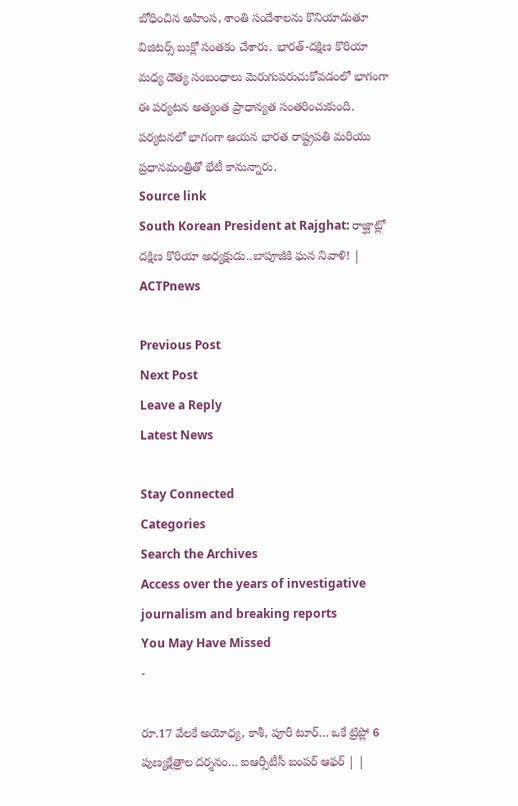బోధించిన అహింస, శాంతి సందేశాలను కొనియాడుతూ విజిటర్స్ బుక్లో సంతకం చేశారు. భారత్-దక్షిణ కొరియా మధ్య దౌత్య సంబంధాలు మెరుగుపరుచుకోవడంలో భాగంగా ఈ పర్యటన అత్యంత ప్రాధాన్యత సంతరించుకుంది. పర్యటనలో భాగంగా ఆయన భారత రాష్ట్రపతి మరియు ప్రధానమంత్రితో భేటీ కానున్నారు.
Source link
South Korean President at Rajghat: రాజ్ఘాట్లో దక్షిణ కొరియా అధ్యక్షుడు..బాపూజీకి ఘన నివాళి! | ACTPnews

Previous Post
Next Post
Leave a Reply
Latest News

Stay Connected
Categories
Search the Archives
Access over the years of investigative journalism and breaking reports
You May Have Missed
-

రూ.17 వేలకే అయోధ్య, కాశీ, పూరీ టూర్… ఒకే ట్రిప్లో 6 పుణ్యక్షేత్రాల దర్శనం… ఐఆర్సీటీసీ బంపర్ ఆఫర్ | |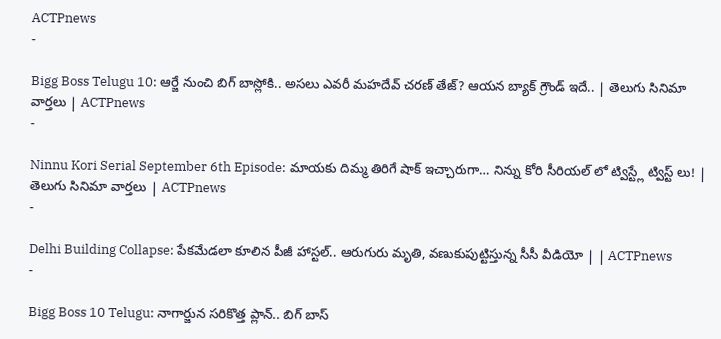ACTPnews
-

Bigg Boss Telugu 10: ఆర్జే నుంచి బిగ్ బాస్లోకి.. అసలు ఎవరీ మహదేవ్ చరణ్ తేజ్? ఆయన బ్యాక్ గ్రౌండ్ ఇదే.. | తెలుగు సినిమా వార్తలు | ACTPnews
-

Ninnu Kori Serial September 6th Episode: మాయకు దిమ్మ తిరిగే షాక్ ఇచ్చారుగా… నిన్ను కోరి సీరియల్ లో ట్విస్ట్లే ట్విస్ట్ లు! | తెలుగు సినిమా వార్తలు | ACTPnews
-

Delhi Building Collapse: పేకమేడలా కూలిన పీజీ హాస్టల్.. ఆరుగురు మృతి, వణుకుపుట్టిస్తున్న సీసీ వీడియో | | ACTPnews
-

Bigg Boss 10 Telugu: నాగార్జున సరికొత్త ప్లాన్.. బిగ్ బాస్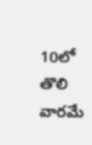10లో తొలి వారమే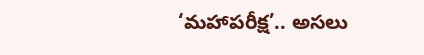‘మహాపరీక్ష’.. అసలు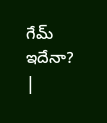గేమ్ ఇదేనా? |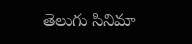తెలుగు సినిమా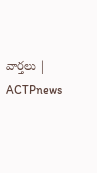వార్తలు | ACTPnews